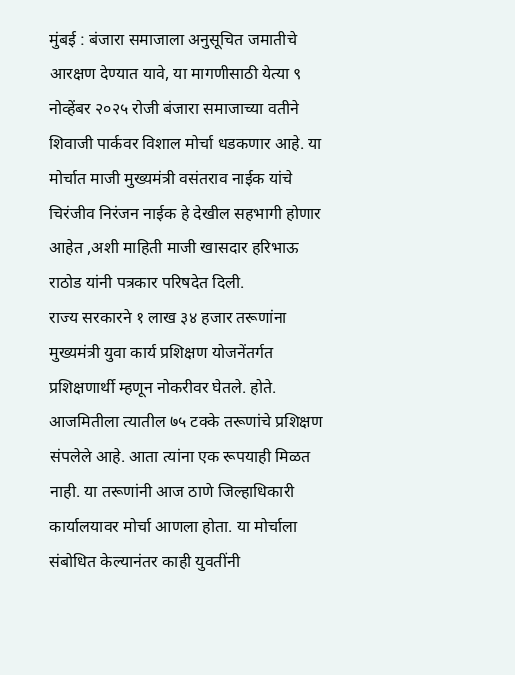मुंबई : बंजारा समाजाला अनुसूचित जमातीचे आरक्षण देण्यात यावे, या मागणीसाठी येत्या ९ नोव्हेंबर २०२५ रोजी बंजारा समाजाच्या वतीने शिवाजी पार्कवर विशाल मोर्चा धडकणार आहे. या मोर्चात माजी मुख्यमंत्री वसंतराव नाईक यांचे चिरंजीव निरंजन नाईक हे देखील सहभागी होणार आहेत ,अशी माहिती माजी खासदार हरिभाऊ राठोड यांनी पत्रकार परिषदेत दिली.
राज्य सरकारने १ लाख ३४ हजार तरूणांना मुख्यमंत्री युवा कार्य प्रशिक्षण योजनेंतर्गत प्रशिक्षणार्थी म्हणून नोकरीवर घेतले. होते. आजमितीला त्यातील ७५ टक्के तरूणांचे प्रशिक्षण संपलेले आहे. आता त्यांना एक रूपयाही मिळत नाही. या तरूणांनी आज ठाणे जिल्हाधिकारी कार्यालयावर मोर्चा आणला होता. या मोर्चाला संबोधित केल्यानंतर काही युवतींनी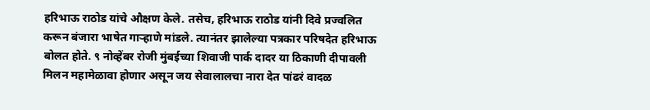हरिभाऊ राठोड यांचे औक्षण केले. तसेच, हरिभाऊ राठोड यांनी दिवे प्रज्वलित करून बंजारा भाषेत गाऱ्हाणे मांडले. त्यानंतर झालेल्या पत्रकार परिषदेत हरिभाऊ बोलत होते. ९ नोव्हेंबर रोजी मुंबईच्या शिवाजी पार्क दादर या ठिकाणी दीपावली मिलन महामेळावा होणार असून जय सेवालालचा नारा देत पांढरं वादळ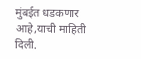मुंबईत धडकणार आहे,याची माहिती दिली.